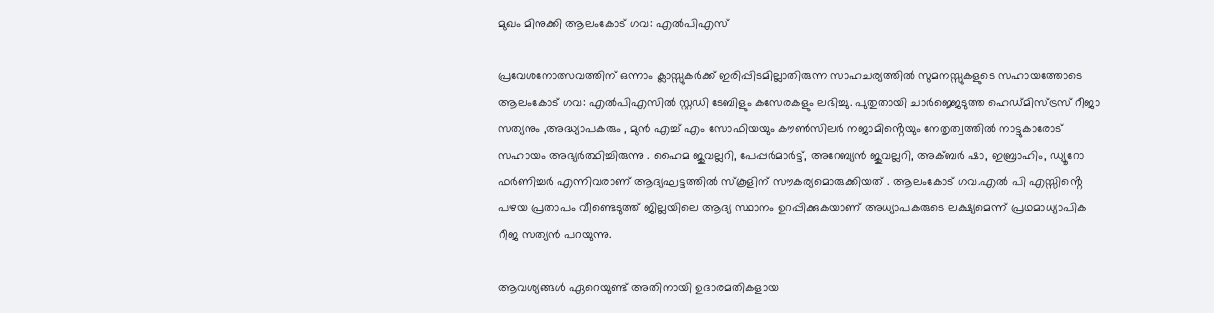മുഖം മിനുക്കി ആലംകോട് ഗവ: എൽപിഎസ്

പ്രവേശനോത്സവത്തിന് ഒന്നാം ക്ലാസ്സുകർക്ക് ഇരിപ്പിടമില്ലാതിരുന്ന സാഹചര്യത്തിൽ സുമനസ്സുകളുടെ സഹായത്തോടെ ആലംകോട് ഗവ: എൽപിഎസിൽ സ്റ്റഡി ടേബിളും കസേരകളും ലഭിച്ചു. പുതുതായി ചാർജ്ജെടുത്ത ഹെഡ്മിസ്ട്രസ് റീജാ സത്യനും ,അദ്ധ്യാപകരും , മുൻ എച്ച് എം സോഫിയയും കൗൺസിലർ നജാമിൻ്റെയും നേതൃത്വത്തിൽ നാട്ടുകാരോട് സഹായം അഭ്യർത്ഥിച്ചിരുന്നു . ഹൈമ ജുവല്ലറി, പേപ്പർമാർട്ട്, അറേബ്യൻ ജുവല്ലറി, അക്ബർ ഷാ, ഇബ്രാഹിം, ഡ്യൂറോ ഫർണിച്ചർ എന്നിവരാണ് ആദ്യഘട്ടത്തിൽ സ്കൂളിന് സൗകര്യമൊരുക്കിയത് . ആലംകോട് ഗവ.എൽ പി എസ്സിൻ്റെ പഴയ പ്രതാപം വീണ്ടെടുത്ത് ജില്ലയിലെ ആദ്യ സ്ഥാനം ഉറപ്പിക്കുകയാണ് അധ്യാപകരുടെ ലക്ഷ്യമെന്ന് പ്രഥമാധ്യാപിക റീജ സത്യൻ പറയുന്നു.

ആവശ്യങ്ങൾ ഏറെയുണ്ട് അതിനായി ഉദാരമതികളായ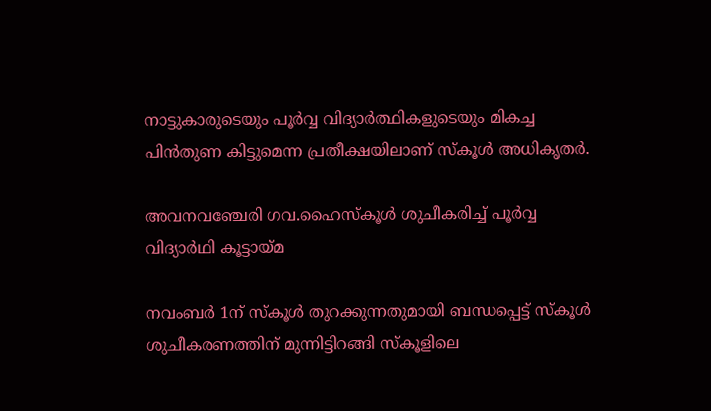നാട്ടുകാരുടെയും പൂർവ്വ വിദ്യാർത്ഥികളുടെയും മികച്ച പിൻതുണ കിട്ടുമെന്ന പ്രതീക്ഷയിലാണ് സ്കൂൾ അധികൃതർ.

അവനവഞ്ചേരി ഗവ.ഹൈസ്കൂൾ ശുചീകരിച്ച് പൂർവ്വ വിദ്യാർഥി കൂട്ടായ്മ

നവംബർ 1ന് സ്കൂൾ തുറക്കുന്നതുമായി ബന്ധപ്പെട്ട് സ്കൂൾ ശുചീകരണത്തിന് മുന്നിട്ടിറങ്ങി സ്കൂളിലെ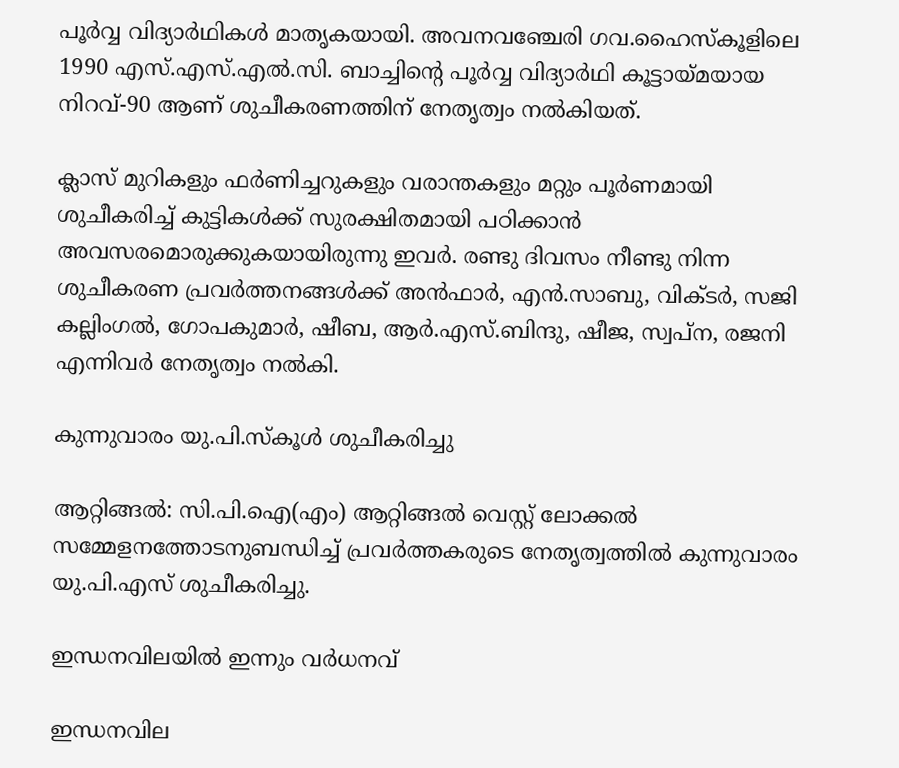പൂർവ്വ വിദ്യാർഥികൾ മാതൃകയായി. അവനവഞ്ചേരി ഗവ.ഹൈസ്കൂളിലെ 1990 എസ്.എസ്.എൽ.സി. ബാച്ചിൻ്റെ പൂർവ്വ വിദ്യാർഥി കൂട്ടായ്മയായ നിറവ്-90 ആണ് ശുചീകരണത്തിന് നേതൃത്വം നൽകിയത്.

ക്ലാസ് മുറികളും ഫർണിച്ചറുകളും വരാന്തകളും മറ്റും പൂർണമായി ശുചീകരിച്ച് കുട്ടികൾക്ക് സുരക്ഷിതമായി പഠിക്കാൻ അവസരമൊരുക്കുകയായിരുന്നു ഇവർ. രണ്ടു ദിവസം നീണ്ടു നിന്ന ശുചീകരണ പ്രവർത്തനങ്ങൾക്ക് അൻഫാർ, എൻ.സാബു, വിക്ടർ, സജി കല്ലിംഗൽ, ഗോപകുമാർ, ഷീബ, ആർ.എസ്.ബിന്ദു, ഷീജ, സ്വപ്ന, രജനി എന്നിവർ നേതൃത്വം നൽകി.

കുന്നുവാരം യു.പി.സ്കൂൾ ശുചീകരിച്ചു

ആറ്റിങ്ങൽ: സി.പി.ഐ(എം) ആറ്റിങ്ങൽ വെസ്റ്റ് ലോക്കൽ സമ്മേളനത്തോടനുബന്ധിച്ച് പ്രവർത്തകരുടെ നേതൃത്വത്തിൽ കുന്നുവാരം യു.പി.എസ് ശുചീകരിച്ചു.

ഇന്ധനവിലയിൽ ഇന്നും വർധനവ്

ഇന്ധനവില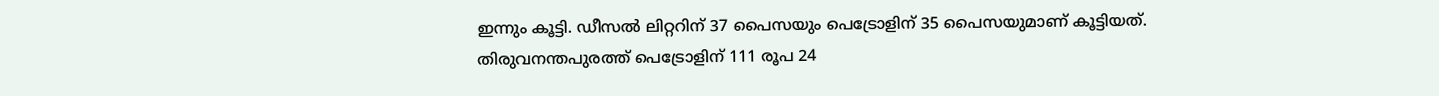ഇന്നും കൂട്ടി. ഡീസൽ ലിറ്ററിന് 37 പൈസയും പെട്രോളിന് 35 പൈസയുമാണ് കൂട്ടിയത്. തിരുവനന്തപുരത്ത് പെട്രോളിന് 111 രൂപ 24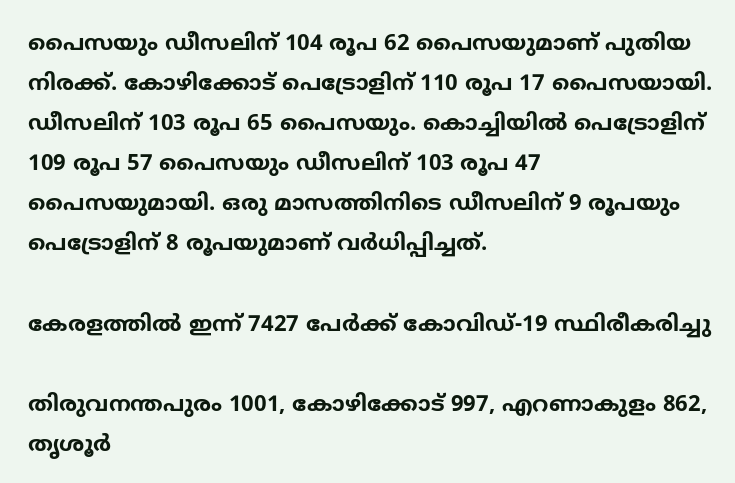പൈസയും ഡീസലിന് 104 രൂപ 62 പൈസയുമാണ് പുതിയ നിരക്ക്. കോഴിക്കോട് പെട്രോളിന് 110 രൂപ 17 പൈസയായി. ഡീസലിന് 103 രൂപ 65 പൈസയും. കൊച്ചിയിൽ പെട്രോളിന് 109 രൂപ 57 പൈസയും ഡീസലിന് 103 രൂപ 47 പൈസയുമായി. ഒരു മാസത്തിനിടെ ഡീസലിന് 9 രൂപയും പെട്രോളിന് 8 രൂപയുമാണ് വർധിപ്പിച്ചത്.

കേരളത്തില്‍ ഇന്ന് 7427 പേര്‍ക്ക് കോവിഡ്-19 സ്ഥിരീകരിച്ചു

തിരുവനന്തപുരം 1001, കോഴിക്കോട് 997, എറണാകുളം 862, തൃശൂര്‍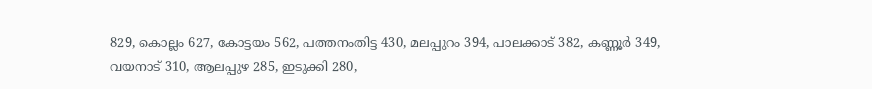829, കൊല്ലം 627, കോട്ടയം 562, പത്തനംതിട്ട 430, മലപ്പുറം 394, പാലക്കാട് 382, കണ്ണൂര്‍ 349, വയനാട് 310, ആലപ്പുഴ 285, ഇടുക്കി 280,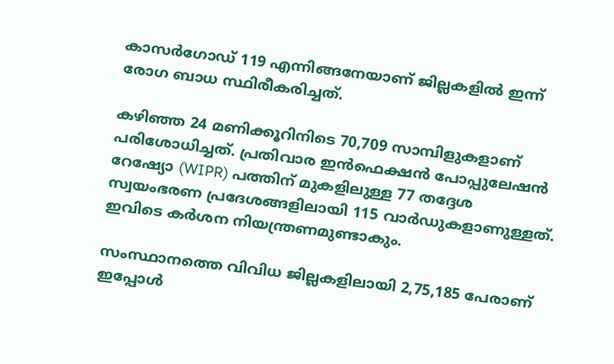കാസര്‍ഗോഡ് 119 എന്നിങ്ങനേയാണ് ജില്ലകളില്‍ ഇന്ന് രോഗ ബാധ സ്ഥിരീകരിച്ചത്.

കഴിഞ്ഞ 24 മണിക്കൂറിനിടെ 70,709 സാമ്പിളുകളാണ് പരിശോധിച്ചത്. പ്രതിവാര ഇന്‍ഫെക്ഷന്‍ പോപ്പുലേഷന്‍ റേഷ്യോ (WIPR) പത്തിന് മുകളിലുള്ള 77 തദ്ദേശ സ്വയംഭരണ പ്രദേശങ്ങളിലായി 115 വാര്‍ഡുകളാണുള്ളത്. ഇവിടെ കര്‍ശന നിയന്ത്രണമുണ്ടാകും.

സംസ്ഥാനത്തെ വിവിധ ജില്ലകളിലായി 2,75,185 പേരാണ് ഇപ്പോള്‍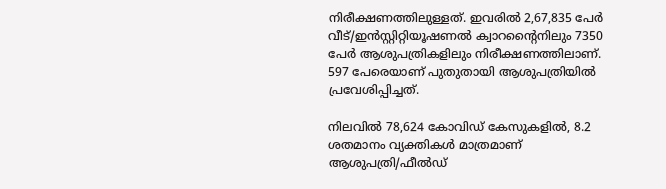നിരീക്ഷണത്തിലുള്ളത്. ഇവരില്‍ 2,67,835 പേര്‍ വീട്/ഇന്‍സ്റ്റിറ്റിയൂഷണല്‍ ക്വാറന്റൈനിലും 7350 പേര്‍ ആശുപത്രികളിലും നിരീക്ഷണത്തിലാണ്. 597 പേരെയാണ് പുതുതായി ആശുപത്രിയില്‍ പ്രവേശിപ്പിച്ചത്.

നിലവില്‍ 78,624 കോവിഡ് കേസുകളില്‍, 8.2 ശതമാനം വ്യക്തികള്‍ മാത്രമാണ് ആശുപത്രി/ഫീല്‍ഡ്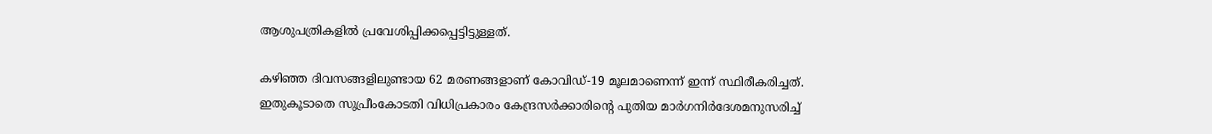ആശുപത്രികളില്‍ പ്രവേശിപ്പിക്കപ്പെട്ടിട്ടുള്ളത്.

കഴിഞ്ഞ ദിവസങ്ങളിലുണ്ടായ 62 മരണങ്ങളാണ് കോവിഡ്-19 മൂലമാണെന്ന് ഇന്ന് സ്ഥിരീകരിച്ചത്. ഇതുകൂടാതെ സുപ്രീംകോടതി വിധിപ്രകാരം കേന്ദ്രസര്‍ക്കാരിന്റെ പുതിയ മാര്‍ഗനിര്‍ദേശമനുസരിച്ച്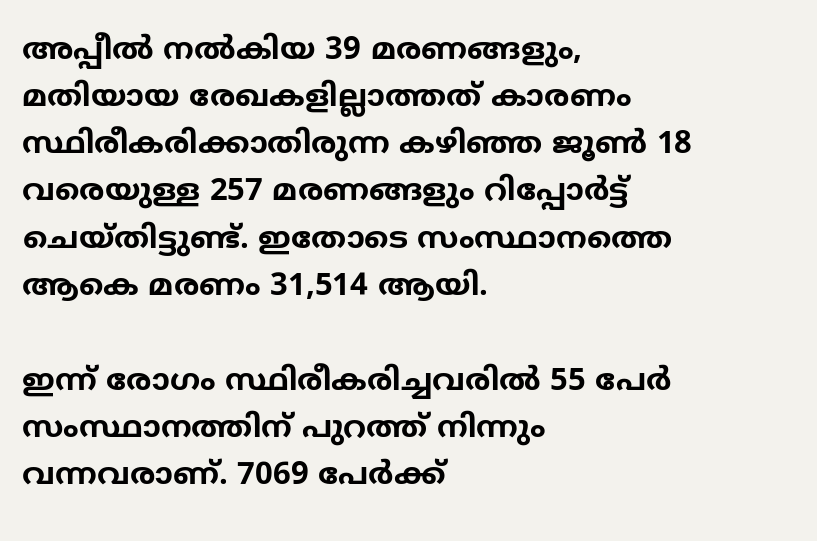അപ്പീല്‍ നല്‍കിയ 39 മരണങ്ങളും, മതിയായ രേഖകളില്ലാത്തത് കാരണം സ്ഥിരീകരിക്കാതിരുന്ന കഴിഞ്ഞ ജൂണ്‍ 18 വരെയുള്ള 257 മരണങ്ങളും റിപ്പോര്‍ട്ട് ചെയ്തിട്ടുണ്ട്. ഇതോടെ സംസ്ഥാനത്തെ ആകെ മരണം 31,514 ആയി.

ഇന്ന് രോഗം സ്ഥിരീകരിച്ചവരില്‍ 55 പേര്‍ സംസ്ഥാനത്തിന് പുറത്ത് നിന്നും വന്നവരാണ്. 7069 പേര്‍ക്ക്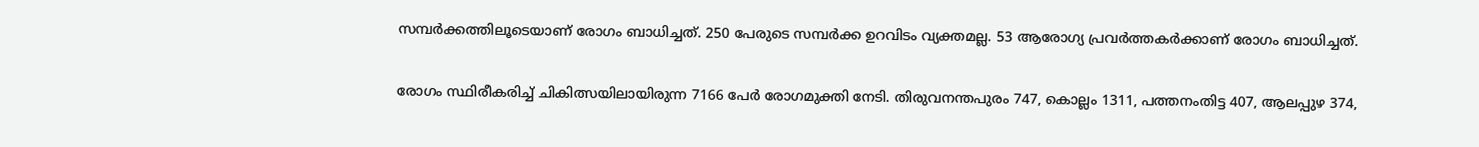സമ്പര്‍ക്കത്തിലൂടെയാണ് രോഗം ബാധിച്ചത്. 250 പേരുടെ സമ്പര്‍ക്ക ഉറവിടം വ്യക്തമല്ല. 53 ആരോഗ്യ പ്രവര്‍ത്തകര്‍ക്കാണ് രോഗം ബാധിച്ചത്.

രോഗം സ്ഥിരീകരിച്ച് ചികിത്സയിലായിരുന്ന 7166 പേര്‍ രോഗമുക്തി നേടി. തിരുവനന്തപുരം 747, കൊല്ലം 1311, പത്തനംതിട്ട 407, ആലപ്പുഴ 374,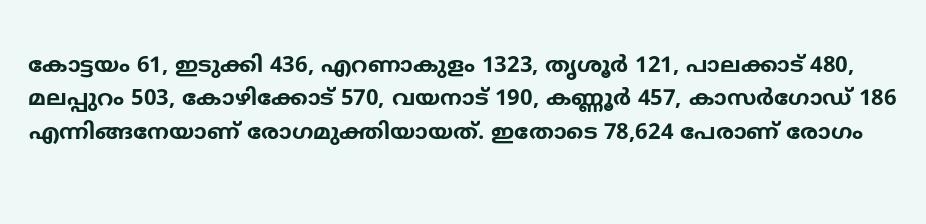കോട്ടയം 61, ഇടുക്കി 436, എറണാകുളം 1323, തൃശൂര്‍ 121, പാലക്കാട് 480, മലപ്പുറം 503, കോഴിക്കോട് 570, വയനാട് 190, കണ്ണൂര്‍ 457, കാസര്‍ഗോഡ് 186 എന്നിങ്ങനേയാണ് രോഗമുക്തിയായത്. ഇതോടെ 78,624 പേരാണ് രോഗം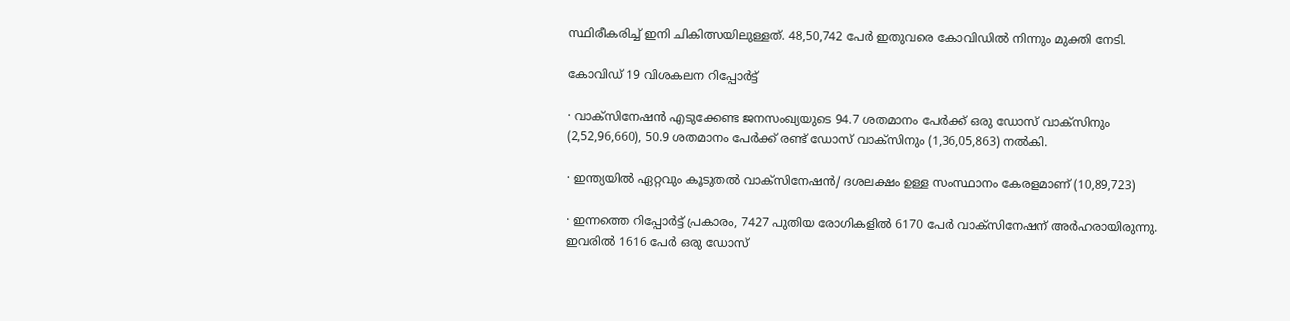സ്ഥിരീകരിച്ച് ഇനി ചികിത്സയിലുള്ളത്. 48,50,742 പേര്‍ ഇതുവരെ കോവിഡില്‍ നിന്നും മുക്തി നേടി.

കോവിഡ് 19 വിശകലന റിപ്പോര്‍ട്ട്

· വാക്‌സിനേഷന്‍ എടുക്കേണ്ട ജനസംഖ്യയുടെ 94.7 ശതമാനം പേര്‍ക്ക് ഒരു ഡോസ് വാക്‌സിനും (2,52,96,660), 50.9 ശതമാനം പേര്‍ക്ക് രണ്ട് ഡോസ് വാക്‌സിനും (1,36,05,863) നല്‍കി.

· ഇന്ത്യയില്‍ ഏറ്റവും കൂടുതല്‍ വാക്‌സിനേഷന്‍/ ദശലക്ഷം ഉള്ള സംസ്ഥാനം കേരളമാണ് (10,89,723)

· ഇന്നത്തെ റിപ്പോര്‍ട്ട് പ്രകാരം, 7427 പുതിയ രോഗികളില്‍ 6170 പേര്‍ വാക്‌സിനേഷന് അര്‍ഹരായിരുന്നു. ഇവരില്‍ 1616 പേര്‍ ഒരു ഡോസ്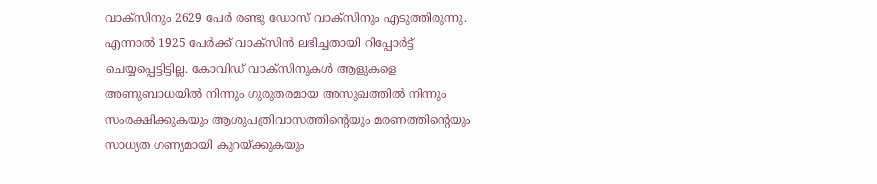വാക്‌സിനും 2629 പേര്‍ രണ്ടു ഡോസ് വാക്‌സിനും എടുത്തിരുന്നു. എന്നാല്‍ 1925 പേര്‍ക്ക് വാക്‌സിന്‍ ലഭിച്ചതായി റിപ്പോര്‍ട്ട് ചെയ്യപ്പെട്ടിട്ടില്ല. കോവിഡ് വാക്‌സിനുകള്‍ ആളുകളെ അണുബാധയില്‍ നിന്നും ഗുരുതരമായ അസുഖത്തില്‍ നിന്നും സംരക്ഷിക്കുകയും ആശുപത്രിവാസത്തിന്റെയും മരണത്തിന്റെയും സാധ്യത ഗണ്യമായി കുറയ്ക്കുകയും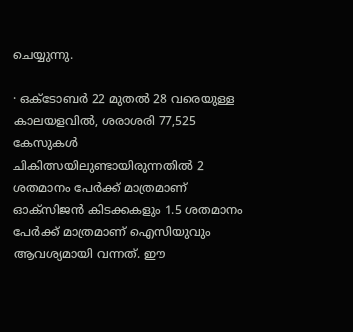ചെയ്യുന്നു.

· ഒക്‌ടോബര്‍ 22 മുതല്‍ 28 വരെയുള്ള കാലയളവില്‍, ശരാശരി 77,525 കേസുകള്‍ ചികിത്സയിലുണ്ടായിരുന്നതില്‍ 2 ശതമാനം പേര്‍ക്ക് മാത്രമാണ് ഓക്‌സിജന്‍ കിടക്കകളും 1.5 ശതമാനം പേര്‍ക്ക് മാത്രമാണ് ഐസിയുവും ആവശ്യമായി വന്നത്. ഈ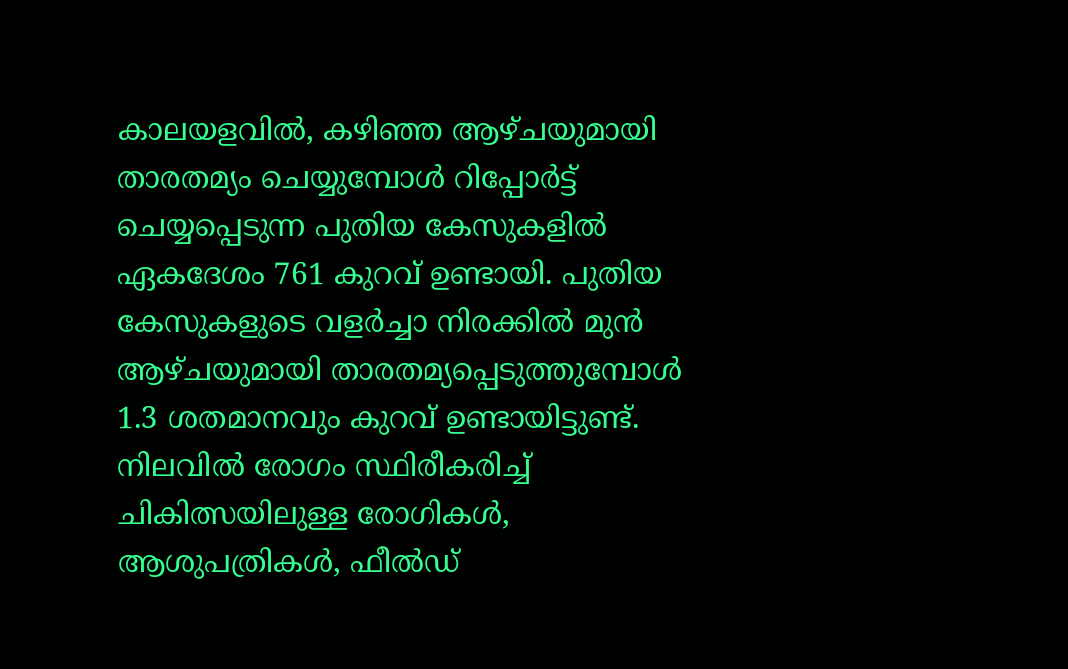കാലയളവില്‍, കഴിഞ്ഞ ആഴ്ചയുമായി താരതമ്യം ചെയ്യുമ്പോള്‍ റിപ്പോര്‍ട്ട് ചെയ്യപ്പെടുന്ന പുതിയ കേസുകളില്‍ ഏകദേശം 761 കുറവ് ഉണ്ടായി. പുതിയ കേസുകളുടെ വളര്‍ച്ചാ നിരക്കില്‍ മുന്‍ ആഴ്ചയുമായി താരതമ്യപ്പെടുത്തുമ്പോള്‍ 1.3 ശതമാനവും കുറവ് ഉണ്ടായിട്ടുണ്ട്. നിലവില്‍ രോഗം സ്ഥിരീകരിച്ച് ചികിത്സയിലുള്ള രോഗികള്‍, ആശുപത്രികള്‍, ഫീല്‍ഡ്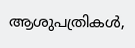ആശുപത്രികള്‍,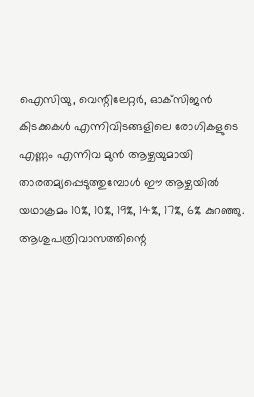ഐസിയു, വെന്റിലേറ്റര്‍, ഓക്‌സിജന്‍ കിടക്കകള്‍ എന്നിവിടങ്ങളിലെ രോഗികളുടെ എണ്ണം എന്നിവ മുന്‍ ആഴ്ചയുമായി താരതമ്യപ്പെടുത്തുമ്പോള്‍ ഈ ആഴ്ചയില്‍ യഥാക്രമം 10%, 10%, 19%, 14%, 17%, 6% കുറഞ്ഞു. ആശുപത്രിവാസത്തിന്റെ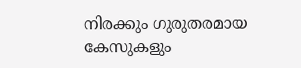നിരക്കും ഗുരുതരമായ കേസുകളും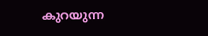കുറയുന്ന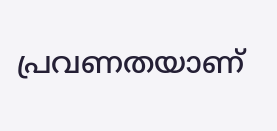പ്രവണതയാണ്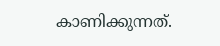കാണിക്കുന്നത്.